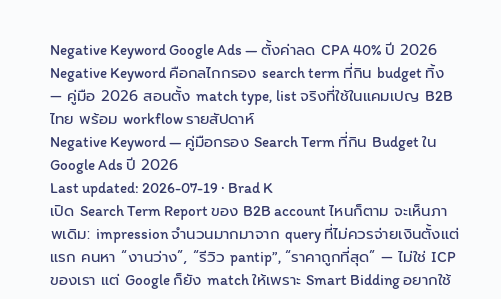Negative Keyword Google Ads — ตั้งค่าลด CPA 40% ปี 2026
Negative Keyword คือกลไกกรอง search term ที่กิน budget ทิ้ง — คู่มือ 2026 สอนตั้ง match type, list จริงที่ใช้ในแคมเปญ B2B ไทย พร้อม workflow รายสัปดาห์
Negative Keyword — คู่มือกรอง Search Term ที่กิน Budget ใน Google Ads ปี 2026
Last updated: 2026-07-19 · Brad K
เปิด Search Term Report ของ B2B account ไหนก็ตาม จะเห็นภาพเดิม: impression จำนวนมากมาจาก query ที่ไม่ควรจ่ายเงินตั้งแต่แรก คนหา “งานว่าง”, “รีวิว pantip”, “ราคาถูกที่สุด” — ไม่ใช่ ICP ของเรา แต่ Google ก็ยัง match ให้เพราะ Smart Bidding อยากใช้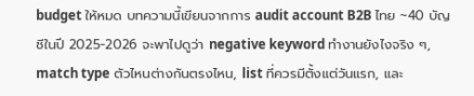budget ให้หมด บทความนี้เขียนจากการ audit account B2B ไทย ~40 บัญชีในปี 2025-2026 จะพาไปดูว่า negative keyword ทำงานยังไงจริง ๆ, match type ตัวไหนต่างกันตรงไหน, list ที่ควรมีตั้งแต่วันแรก, และ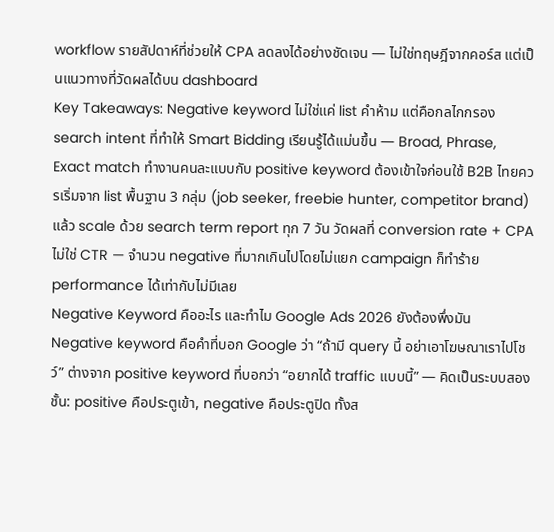workflow รายสัปดาห์ที่ช่วยให้ CPA ลดลงได้อย่างชัดเจน — ไม่ใช่ทฤษฎีจากคอร์ส แต่เป็นแนวทางที่วัดผลได้บน dashboard
Key Takeaways: Negative keyword ไม่ใช่แค่ list คำห้าม แต่คือกลไกกรอง search intent ที่ทำให้ Smart Bidding เรียนรู้ได้แม่นขึ้น — Broad, Phrase, Exact match ทำงานคนละแบบกับ positive keyword ต้องเข้าใจก่อนใช้ B2B ไทยควรเริ่มจาก list พื้นฐาน 3 กลุ่ม (job seeker, freebie hunter, competitor brand) แล้ว scale ด้วย search term report ทุก 7 วัน วัดผลที่ conversion rate + CPA ไม่ใช่ CTR — จำนวน negative ที่มากเกินไปโดยไม่แยก campaign ก็ทำร้าย performance ได้เท่ากับไม่มีเลย
Negative Keyword คืออะไร และทำไม Google Ads 2026 ยังต้องพึ่งมัน
Negative keyword คือคำที่บอก Google ว่า “ถ้ามี query นี้ อย่าเอาโฆษณาเราไปโชว์” ต่างจาก positive keyword ที่บอกว่า “อยากได้ traffic แบบนี้” — คิดเป็นระบบสองชั้น: positive คือประตูเข้า, negative คือประตูปิด ทั้งส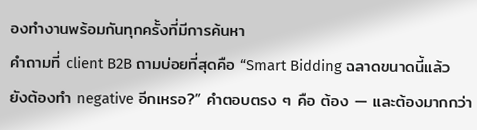องทำงานพร้อมกันทุกครั้งที่มีการค้นหา
คำถามที่ client B2B ถามบ่อยที่สุดคือ “Smart Bidding ฉลาดขนาดนี้แล้ว ยังต้องทำ negative อีกเหรอ?” คำตอบตรง ๆ คือ ต้อง — และต้องมากกว่า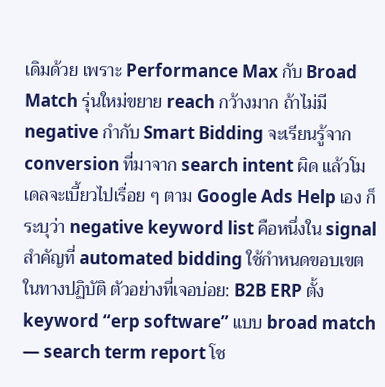เดิมด้วย เพราะ Performance Max กับ Broad Match รุ่นใหม่ขยาย reach กว้างมาก ถ้าไม่มี negative กำกับ Smart Bidding จะเรียนรู้จาก conversion ที่มาจาก search intent ผิด แล้วโมเดลจะเบี้ยวไปเรื่อย ๆ ตาม Google Ads Help เอง ก็ระบุว่า negative keyword list คือหนึ่งใน signal สำคัญที่ automated bidding ใช้กำหนดขอบเขต
ในทางปฏิบัติ ตัวอย่างที่เจอบ่อย: B2B ERP ตั้ง keyword “erp software” แบบ broad match — search term report โช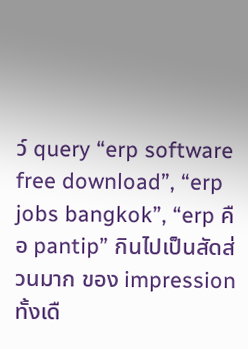ว์ query “erp software free download”, “erp jobs bangkok”, “erp คือ pantip” กินไปเป็นสัดส่วนมาก ของ impression ทั้งเดื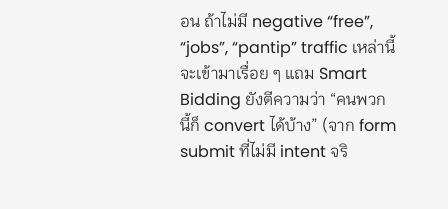อน ถ้าไม่มี negative “free”, “jobs”, “pantip” traffic เหล่านี้จะเข้ามาเรื่อย ๆ แถม Smart Bidding ยังตีความว่า “คนพวกนี้ก็ convert ได้บ้าง” (จาก form submit ที่ไม่มี intent จริ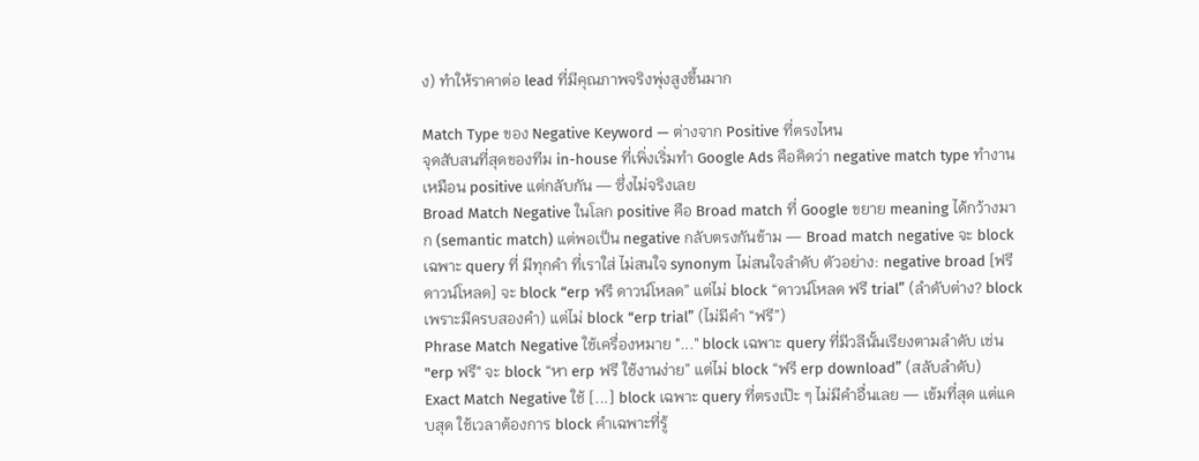ง) ทำให้ราคาต่อ lead ที่มีคุณภาพจริงพุ่งสูงขึ้นมาก

Match Type ของ Negative Keyword — ต่างจาก Positive ที่ตรงไหน
จุดสับสนที่สุดของทีม in-house ที่เพิ่งเริ่มทำ Google Ads คือคิดว่า negative match type ทำงานเหมือน positive แต่กลับกัน — ซึ่งไม่จริงเลย
Broad Match Negative ในโลก positive คือ Broad match ที่ Google ขยาย meaning ได้กว้างมาก (semantic match) แต่พอเป็น negative กลับตรงกันข้าม — Broad match negative จะ block เฉพาะ query ที่ มีทุกคำ ที่เราใส่ ไม่สนใจ synonym ไม่สนใจลำดับ ตัวอย่าง: negative broad [ฟรี ดาวน์โหลด] จะ block “erp ฟรี ดาวน์โหลด” แต่ไม่ block “ดาวน์โหลด ฟรี trial” (ลำดับต่าง? block เพราะมีครบสองคำ) แต่ไม่ block “erp trial” (ไม่มีคำ “ฟรี”)
Phrase Match Negative ใช้เครื่องหมาย "..." block เฉพาะ query ที่มีวลีนั้นเรียงตามลำดับ เช่น "erp ฟรี" จะ block “หา erp ฟรี ใช้งานง่าย” แต่ไม่ block “ฟรี erp download” (สลับลำดับ)
Exact Match Negative ใช้ [...] block เฉพาะ query ที่ตรงเป๊ะ ๆ ไม่มีคำอื่นเลย — เข้มที่สุด แต่แคบสุด ใช้เวลาต้องการ block คำเฉพาะที่รู้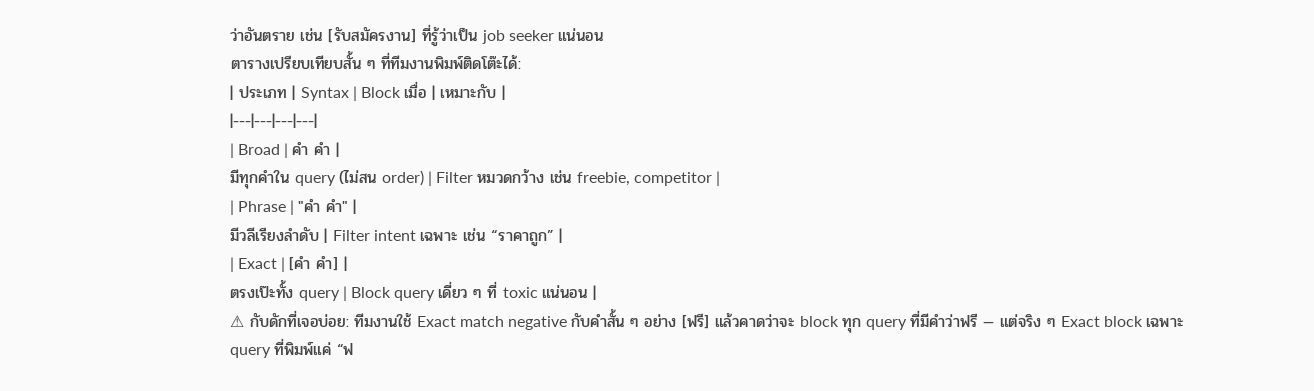ว่าอันตราย เช่น [รับสมัครงาน] ที่รู้ว่าเป็น job seeker แน่นอน
ตารางเปรียบเทียบสั้น ๆ ที่ทีมงานพิมพ์ติดโต๊ะได้:
| ประเภท | Syntax | Block เมื่อ | เหมาะกับ |
|---|---|---|---|
| Broad | คำ คำ |
มีทุกคำใน query (ไม่สน order) | Filter หมวดกว้าง เช่น freebie, competitor |
| Phrase | "คำ คำ" |
มีวลีเรียงลำดับ | Filter intent เฉพาะ เช่น “ราคาถูก” |
| Exact | [คำ คำ] |
ตรงเป๊ะทั้ง query | Block query เดี่ยว ๆ ที่ toxic แน่นอน |
⚠ กับดักที่เจอบ่อย: ทีมงานใช้ Exact match negative กับคำสั้น ๆ อย่าง [ฟรี] แล้วคาดว่าจะ block ทุก query ที่มีคำว่าฟรี — แต่จริง ๆ Exact block เฉพาะ query ที่พิมพ์แค่ “ฟ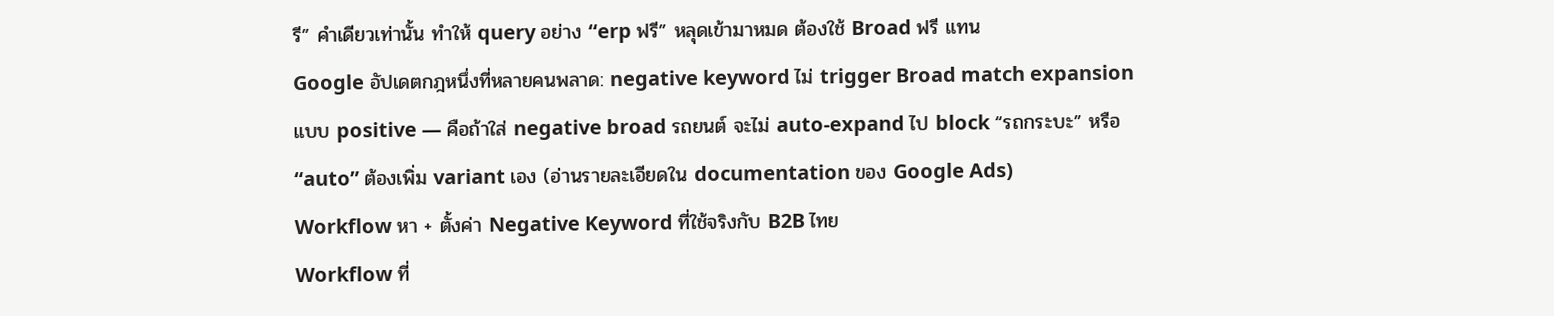รี” คำเดียวเท่านั้น ทำให้ query อย่าง “erp ฟรี” หลุดเข้ามาหมด ต้องใช้ Broad ฟรี แทน
Google อัปเดตกฎหนึ่งที่หลายคนพลาด: negative keyword ไม่ trigger Broad match expansion แบบ positive — คือถ้าใส่ negative broad รถยนต์ จะไม่ auto-expand ไป block “รถกระบะ” หรือ “auto” ต้องเพิ่ม variant เอง (อ่านรายละเอียดใน documentation ของ Google Ads)
Workflow หา + ตั้งค่า Negative Keyword ที่ใช้จริงกับ B2B ไทย
Workflow ที่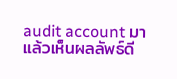audit account มาแล้วเห็นผลลัพธ์ดี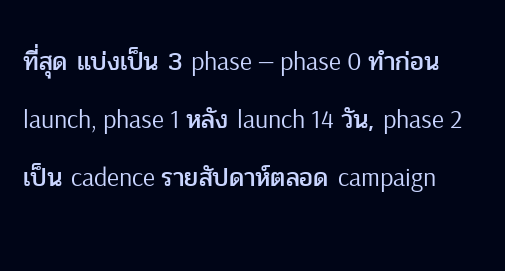ที่สุด แบ่งเป็น 3 phase — phase 0 ทำก่อน launch, phase 1 หลัง launch 14 วัน, phase 2 เป็น cadence รายสัปดาห์ตลอด campaign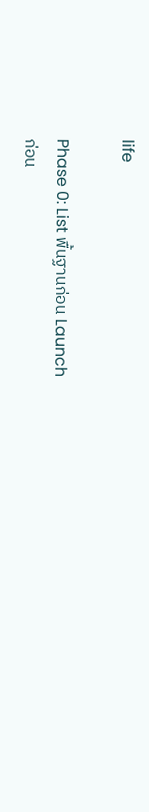life

Phase 0: List พื้นฐานก่อน Launch
ก่อน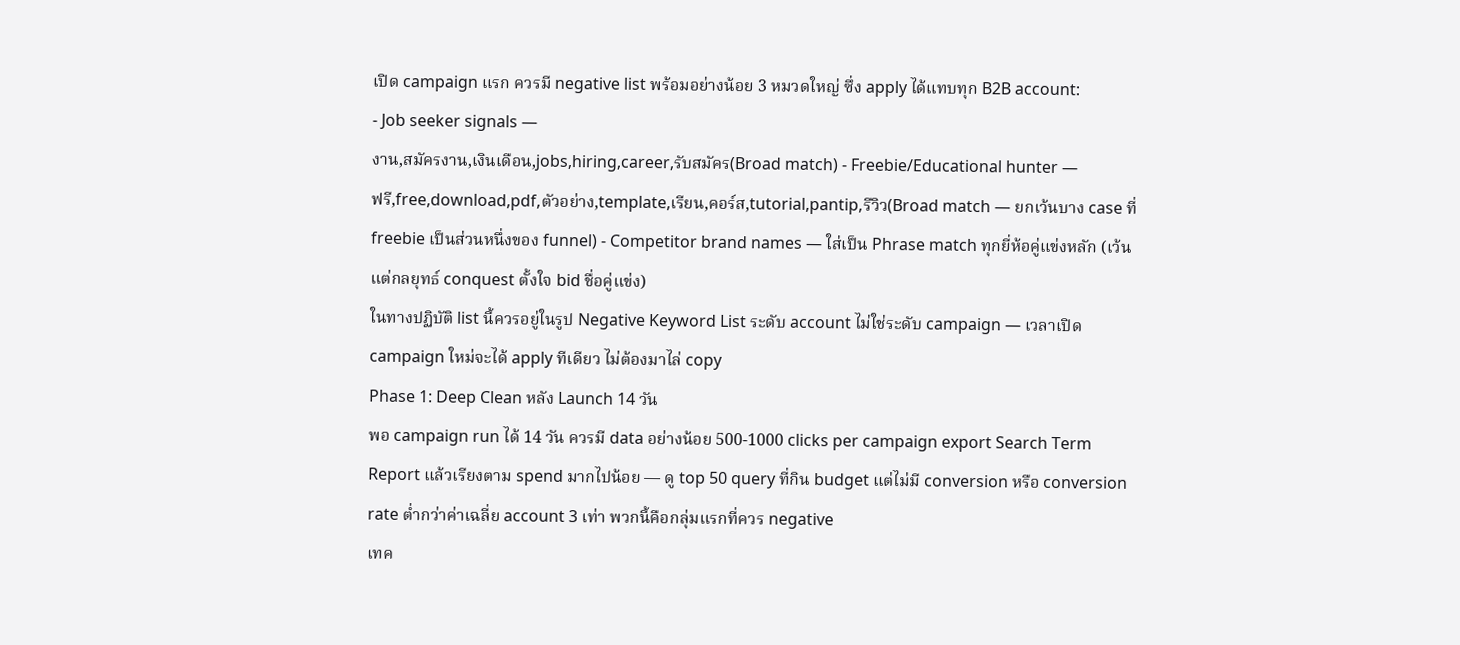เปิด campaign แรก ควรมี negative list พร้อมอย่างน้อย 3 หมวดใหญ่ ซึ่ง apply ได้แทบทุก B2B account:
- Job seeker signals —
งาน,สมัครงาน,เงินเดือน,jobs,hiring,career,รับสมัคร(Broad match) - Freebie/Educational hunter —
ฟรี,free,download,pdf,ตัวอย่าง,template,เรียน,คอร์ส,tutorial,pantip,รีวิว(Broad match — ยกเว้นบาง case ที่ freebie เป็นส่วนหนึ่งของ funnel) - Competitor brand names — ใส่เป็น Phrase match ทุกยี่ห้อคู่แข่งหลัก (เว้นแต่กลยุทธ์ conquest ตั้งใจ bid ชื่อคู่แข่ง)
ในทางปฏิบัติ list นี้ควรอยู่ในรูป Negative Keyword List ระดับ account ไม่ใช่ระดับ campaign — เวลาเปิด campaign ใหม่จะได้ apply ทีเดียว ไม่ต้องมาไล่ copy
Phase 1: Deep Clean หลัง Launch 14 วัน
พอ campaign run ได้ 14 วัน ควรมี data อย่างน้อย 500-1000 clicks per campaign export Search Term Report แล้วเรียงตาม spend มากไปน้อย — ดู top 50 query ที่กิน budget แต่ไม่มี conversion หรือ conversion rate ต่ำกว่าค่าเฉลี่ย account 3 เท่า พวกนี้คือกลุ่มแรกที่ควร negative
เทค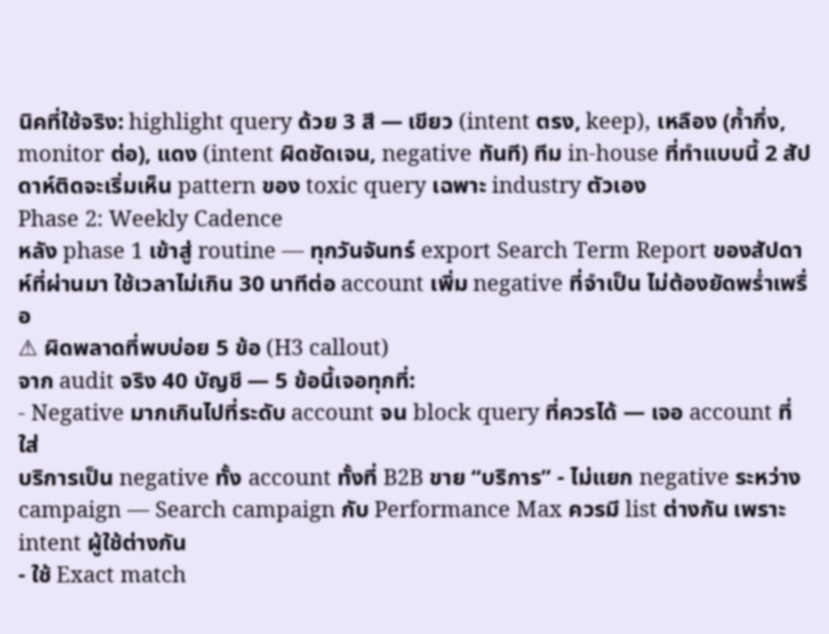นิคที่ใช้จริง: highlight query ด้วย 3 สี — เขียว (intent ตรง, keep), เหลือง (ก้ำกึ่ง, monitor ต่อ), แดง (intent ผิดชัดเจน, negative ทันที) ทีม in-house ที่ทำแบบนี้ 2 สัปดาห์ติดจะเริ่มเห็น pattern ของ toxic query เฉพาะ industry ตัวเอง
Phase 2: Weekly Cadence
หลัง phase 1 เข้าสู่ routine — ทุกวันจันทร์ export Search Term Report ของสัปดาห์ที่ผ่านมา ใช้เวลาไม่เกิน 30 นาทีต่อ account เพิ่ม negative ที่จำเป็น ไม่ต้องยัดพร่ำเพรื่อ
⚠ ผิดพลาดที่พบบ่อย 5 ข้อ (H3 callout)
จาก audit จริง 40 บัญชี — 5 ข้อนี้เจอทุกที่:
- Negative มากเกินไปที่ระดับ account จน block query ที่ควรได้ — เจอ account ที่ใส่
บริการเป็น negative ทั้ง account ทั้งที่ B2B ขาย “บริการ” - ไม่แยก negative ระหว่าง campaign — Search campaign กับ Performance Max ควรมี list ต่างกัน เพราะ intent ผู้ใช้ต่างกัน
- ใช้ Exact match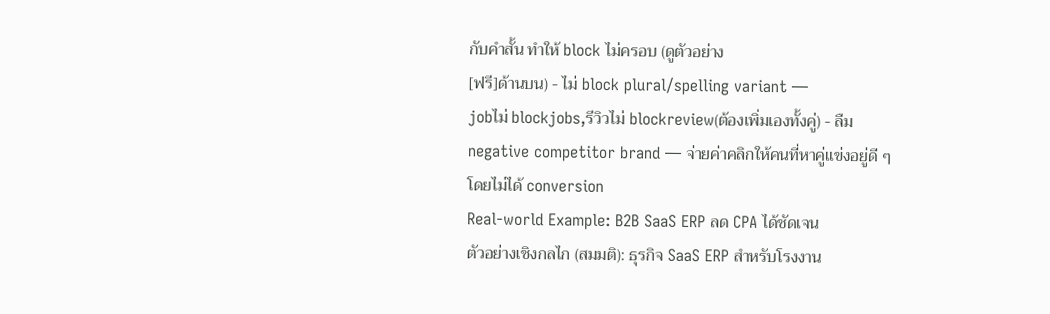กับคำสั้น ทำให้ block ไม่ครอบ (ดูตัวอย่าง
[ฟรี]ด้านบน) - ไม่ block plural/spelling variant —
jobไม่ blockjobs,รีวิวไม่ blockreview(ต้องเพิ่มเองทั้งคู่) - ลืม negative competitor brand — จ่ายค่าคลิกให้คนที่หาคู่แข่งอยู่ดี ๆ โดยไม่ได้ conversion
Real-world Example: B2B SaaS ERP ลด CPA ได้ชัดเจน
ตัวอย่างเชิงกลไก (สมมติ): ธุรกิจ SaaS ERP สำหรับโรงงาน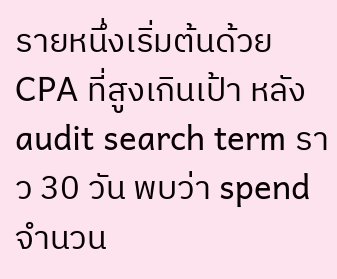รายหนึ่งเริ่มต้นด้วย CPA ที่สูงเกินเป้า หลัง audit search term ราว 30 วัน พบว่า spend จำนวน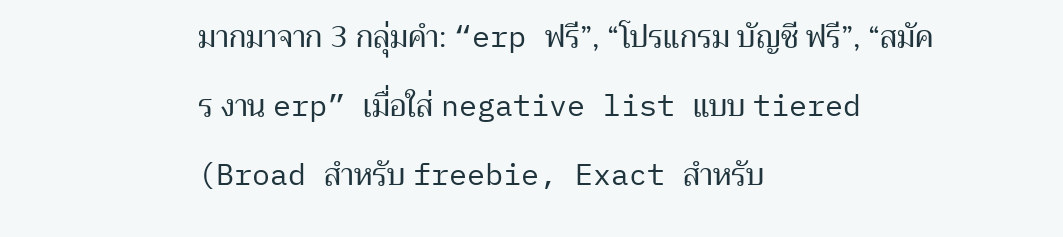มากมาจาก 3 กลุ่มคำ: “erp ฟรี”, “โปรแกรม บัญชี ฟรี”, “สมัคร งาน erp” เมื่อใส่ negative list แบบ tiered (Broad สำหรับ freebie, Exact สำหรับ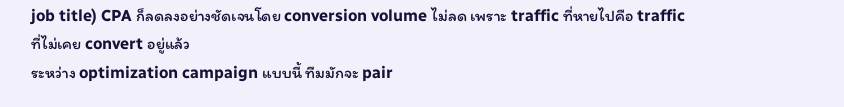job title) CPA ก็ลดลงอย่างชัดเจนโดย conversion volume ไม่ลด เพราะ traffic ที่หายไปคือ traffic ที่ไม่เคย convert อยู่แล้ว
ระหว่าง optimization campaign แบบนี้ ทีมมักจะ pair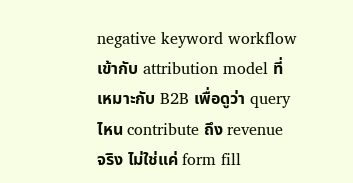negative keyword workflow เข้ากับ attribution model ที่เหมาะกับ B2B เพื่อดูว่า query ไหน contribute ถึง revenue จริง ไม่ใช่แค่ form fill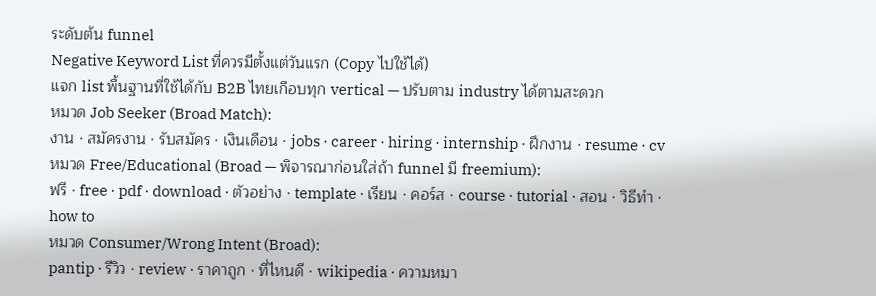ระดับต้น funnel
Negative Keyword List ที่ควรมีตั้งแต่วันแรก (Copy ไปใช้ได้)
แจก list พื้นฐานที่ใช้ได้กับ B2B ไทยเกือบทุก vertical — ปรับตาม industry ได้ตามสะดวก
หมวด Job Seeker (Broad Match):
งาน · สมัครงาน · รับสมัคร · เงินเดือน · jobs · career · hiring · internship · ฝึกงาน · resume · cv
หมวด Free/Educational (Broad — พิจารณาก่อนใส่ถ้า funnel มี freemium):
ฟรี · free · pdf · download · ตัวอย่าง · template · เรียน · คอร์ส · course · tutorial · สอน · วิธีทำ · how to
หมวด Consumer/Wrong Intent (Broad):
pantip · รีวิว · review · ราคาถูก · ที่ไหนดี · wikipedia · ความหมา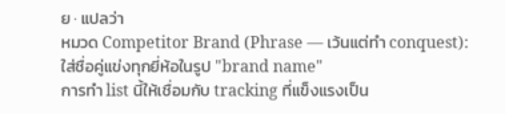ย · แปลว่า
หมวด Competitor Brand (Phrase — เว้นแต่ทำ conquest):
ใส่ชื่อคู่แข่งทุกยี่ห้อในรูป "brand name"
การทำ list นี้ให้เชื่อมกับ tracking ที่แข็งแรงเป็น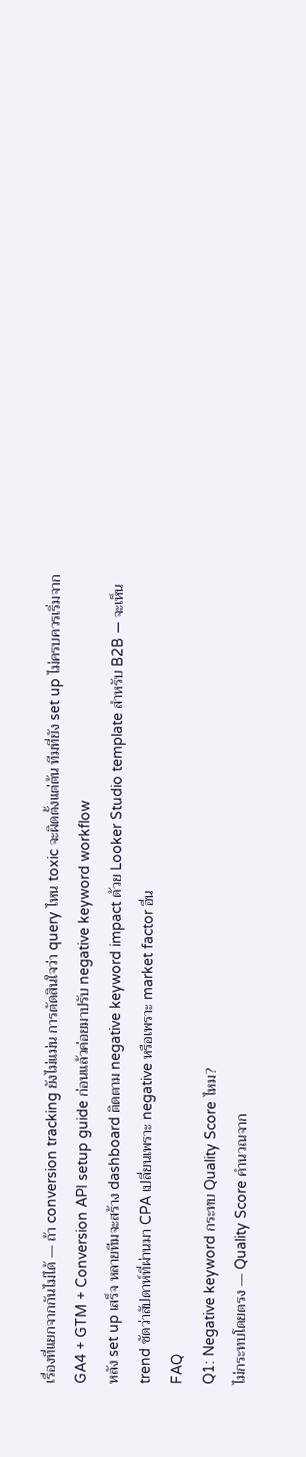เรื่องที่แยกจากกันไม่ได้ — ถ้า conversion tracking ยังไม่แม่น การตัดสินใจว่า query ไหน toxic จะผิดตั้งแต่ต้น ทีมที่ยัง set up ไม่ครบควรเริ่มจาก GA4 + GTM + Conversion API setup guide ก่อนแล้วค่อยมาปรับ negative keyword workflow
หลัง set up เสร็จ หลายทีมจะสร้าง dashboard ติดตาม negative keyword impact ด้วย Looker Studio template สำหรับ B2B — จะเห็น trend ชัดว่าสัปดาห์ที่ผ่านมา CPA เปลี่ยนเพราะ negative หรือเพราะ market factor อื่น
FAQ
Q1: Negative keyword กระทบ Quality Score ไหม?
ไม่กระทบโดยตรง — Quality Score คำนวณจาก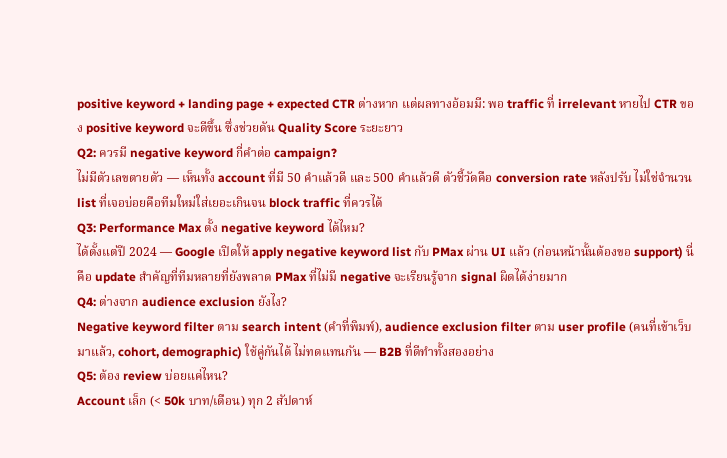positive keyword + landing page + expected CTR ต่างหาก แต่ผลทางอ้อมมี: พอ traffic ที่ irrelevant หายไป CTR ของ positive keyword จะดีขึ้น ซึ่งช่วยดัน Quality Score ระยะยาว
Q2: ควรมี negative keyword กี่คำต่อ campaign?
ไม่มีตัวเลขตายตัว — เห็นทั้ง account ที่มี 50 คำแล้วดี และ 500 คำแล้วดี ตัวชี้วัดคือ conversion rate หลังปรับ ไม่ใช่จำนวน list ที่เจอบ่อยคือทีมใหม่ใส่เยอะเกินจน block traffic ที่ควรได้
Q3: Performance Max ตั้ง negative keyword ได้ไหม?
ได้ตั้งแต่ปี 2024 — Google เปิดให้ apply negative keyword list กับ PMax ผ่าน UI แล้ว (ก่อนหน้านั้นต้องขอ support) นี่คือ update สำคัญที่ทีมหลายที่ยังพลาด PMax ที่ไม่มี negative จะเรียนรู้จาก signal ผิดได้ง่ายมาก
Q4: ต่างจาก audience exclusion ยังไง?
Negative keyword filter ตาม search intent (คำที่พิมพ์), audience exclusion filter ตาม user profile (คนที่เข้าเว็บมาแล้ว, cohort, demographic) ใช้คู่กันได้ ไม่ทดแทนกัน — B2B ที่ดีทำทั้งสองอย่าง
Q5: ต้อง review บ่อยแค่ไหน?
Account เล็ก (< 50k บาท/เดือน) ทุก 2 สัปดาห์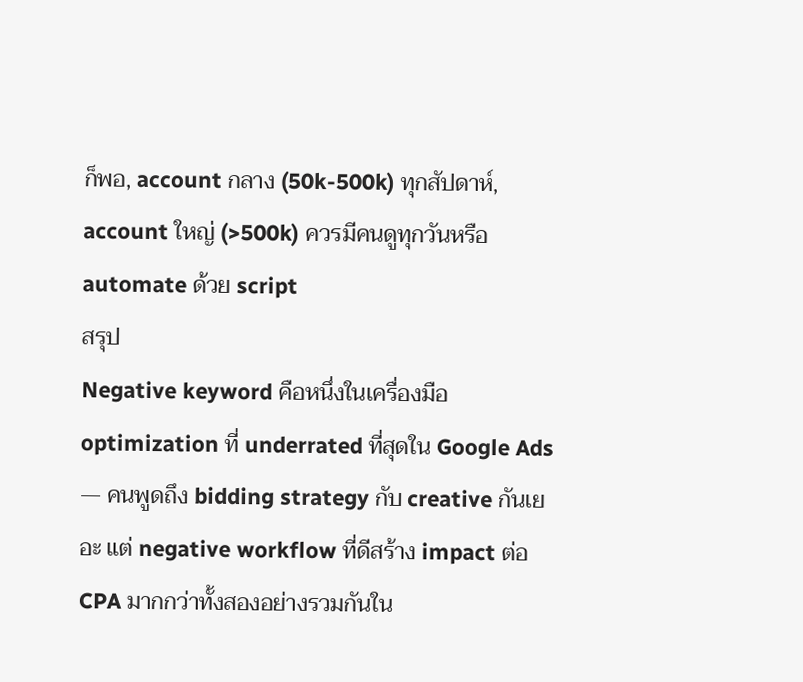ก็พอ, account กลาง (50k-500k) ทุกสัปดาห์, account ใหญ่ (>500k) ควรมีคนดูทุกวันหรือ automate ด้วย script
สรุป
Negative keyword คือหนึ่งในเครื่องมือ optimization ที่ underrated ที่สุดใน Google Ads — คนพูดถึง bidding strategy กับ creative กันเยอะ แต่ negative workflow ที่ดีสร้าง impact ต่อ CPA มากกว่าทั้งสองอย่างรวมกันใน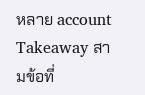หลาย account
Takeaway สามข้อที่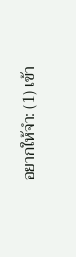อยากให้จำ: (1) เข้า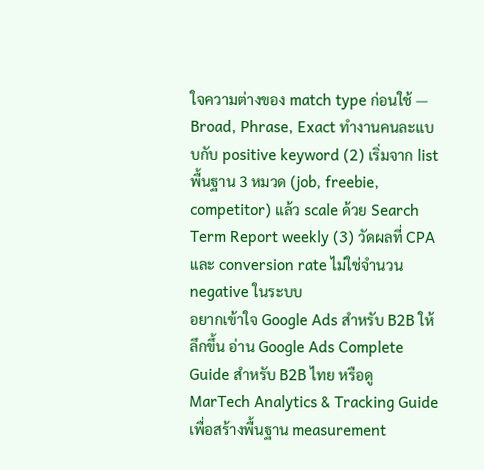ใจความต่างของ match type ก่อนใช้ — Broad, Phrase, Exact ทำงานคนละแบบกับ positive keyword (2) เริ่มจาก list พื้นฐาน 3 หมวด (job, freebie, competitor) แล้ว scale ด้วย Search Term Report weekly (3) วัดผลที่ CPA และ conversion rate ไม่ใช่จำนวน negative ในระบบ
อยากเข้าใจ Google Ads สำหรับ B2B ให้ลึกขึ้น อ่าน Google Ads Complete Guide สำหรับ B2B ไทย หรือดู MarTech Analytics & Tracking Guide เพื่อสร้างพื้นฐาน measurement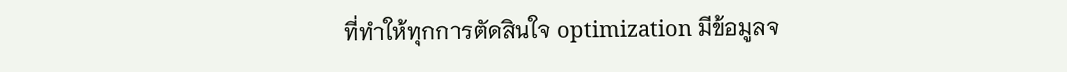ที่ทำให้ทุกการตัดสินใจ optimization มีข้อมูลจ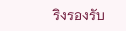ริงรองรับ